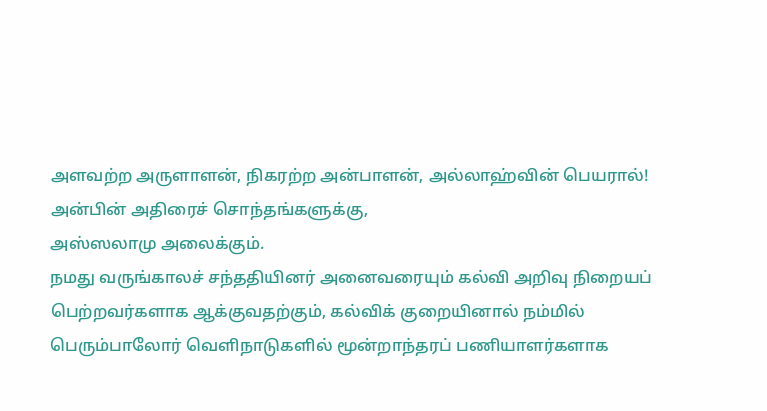அளவற்ற அருளாளன், நிகரற்ற அன்பாளன், அல்லாஹ்வின் பெயரால்!
அன்பின் அதிரைச் சொந்தங்களுக்கு,
அஸ்ஸலாமு அலைக்கும்.
நமது வருங்காலச் சந்ததியினர் அனைவரையும் கல்வி அறிவு நிறையப் பெற்றவர்களாக ஆக்குவதற்கும், கல்விக் குறையினால் நம்மில் பெரும்பாலோர் வெளிநாடுகளில் மூன்றாந்தரப் பணியாளர்களாக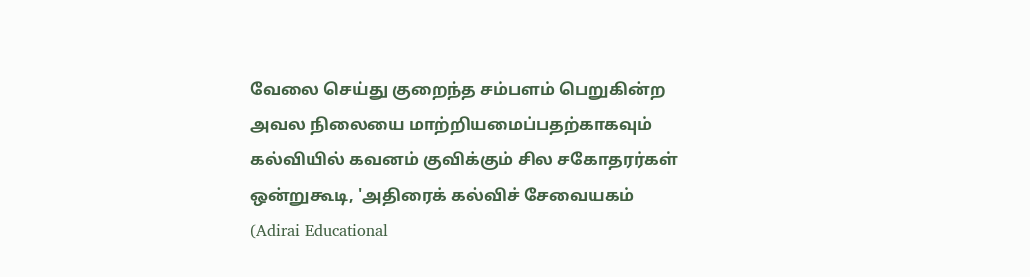வேலை செய்து குறைந்த சம்பளம் பெறுகின்ற அவல நிலையை மாற்றியமைப்பதற்காகவும் கல்வியில் கவனம் குவிக்கும் சில சகோதரர்கள் ஒன்றுகூடி, 'அதிரைக் கல்விச் சேவையகம் (Adirai Educational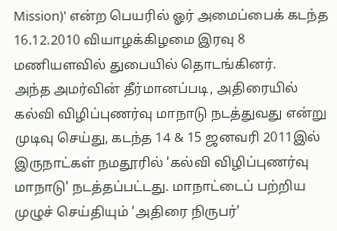Mission)' என்ற பெயரில் ஓர் அமைப்பைக் கடந்த 16.12.2010 வியாழக்கிழமை இரவு 8 மணியளவில் துபையில் தொடங்கினர்.
அந்த அமர்வின் தீர்மானப்படி, அதிரையில் கல்வி விழிப்புணர்வு மாநாடு நடத்துவது என்று முடிவு செய்து, கடந்த 14 & 15 ஜனவரி 2011இல் இருநாட்கள் நமதூரில் 'கல்வி விழிப்புணர்வு மாநாடு' நடத்தப்பட்டது. மாநாட்டைப் பற்றிய முழுச் செய்தியும் 'அதிரை நிருபர்'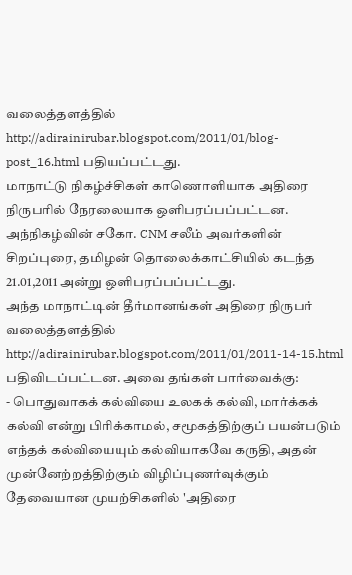வலைத்தளத்தில் http://adirainirubar.blogspot.com/2011/01/blog-post_16.html பதியப்பட்டது.
மாநாட்டு நிகழ்ச்சிகள் காணொளியாக அதிரை நிருபரில் நேரலையாக ஒளிபரப்பப்பட்டன. அந்நிகழ்வின் சகோ. CNM சலீம் அவர்களின் சிறப்புரை, தமிழன் தொலைக்காட்சியில் கடந்த 21.01,2011 அன்று ஒளிபரப்பப்பட்டது.
அந்த மாநாட்டின் தீர்மானங்கள் அதிரை நிருபர் வலைத்தளத்தில் http://adirainirubar.blogspot.com/2011/01/2011-14-15.html பதிவிடப்பட்டன. அவை தங்கள் பார்வைக்கு:
- பொதுவாகக் கல்வியை உலகக் கல்வி, மார்க்கக் கல்வி என்று பிரிக்காமல், சமூகத்திற்குப் பயன்படும் எந்தக் கல்வியையும் கல்வியாகவே கருதி, அதன் முன்னேற்றத்திற்கும் விழிப்புணர்வுக்கும் தேவையான முயற்சிகளில் 'அதிரை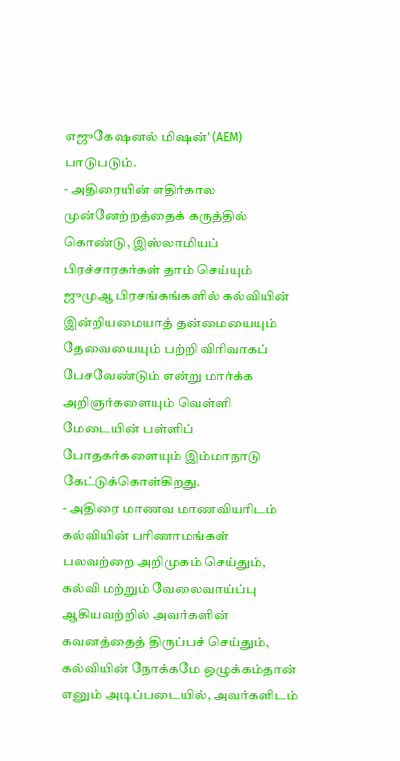எஜுகேஷனல் மிஷன்' (AEM) பாடுபடும்.
- அதிரையின் எதிர்கால முன்னேற்றத்தைக் கருத்தில் கொண்டு, இஸ்லாமியப் பிரச்சாரகர்கள் தாம் செய்யும் ஜுமுஆ பிரசங்கங்களில் கல்வியின் இன்றியமையாத் தன்மையையும் தேவையையும் பற்றி விரிவாகப் பேசவேண்டும் என்று மார்க்க அறிஞர்களையும் வெள்ளி மேடையின் பள்ளிப் போதகர்களையும் இம்மாநாடு கேட்டுக்கொள்கிறது.
- அதிரை மாணவ மாணவியரிடம் கல்வியின் பரிணாமங்கள் பலவற்றை அறிமுகம் செய்தும், கல்வி மற்றும் வேலைவாய்ப்பு ஆகியவற்றில் அவர்களின் கவனத்தைத் திருப்பச் செய்தும், கல்வியின் நோக்கமே ஒழுக்கம்தான் எனும் அடிப்படையில், அவர்களிடம்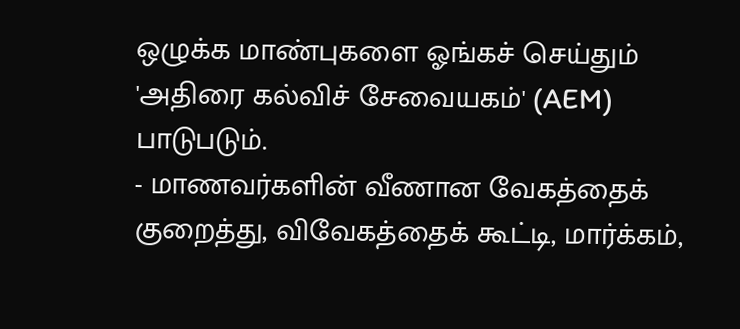ஒழுக்க மாண்புகளை ஓங்கச் செய்தும் 'அதிரை கல்விச் சேவையகம்' (AEM) பாடுபடும்.
- மாணவர்களின் வீணான வேகத்தைக் குறைத்து, விவேகத்தைக் கூட்டி, மார்க்கம்,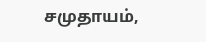சமுதாயம்,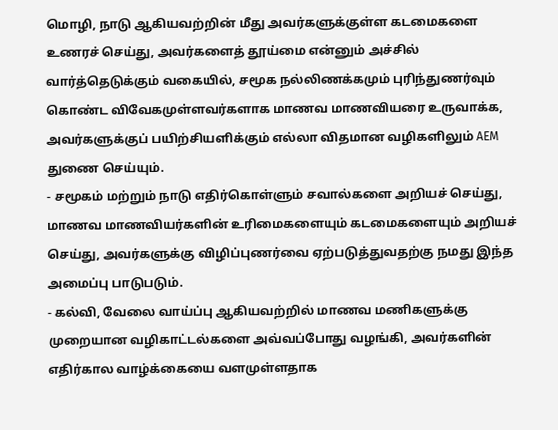மொழி, நாடு ஆகியவற்றின் மீது அவர்களுக்குள்ள கடமைகளை உணரச் செய்து, அவர்களைத் தூய்மை என்னும் அச்சில் வார்த்தெடுக்கும் வகையில், சமூக நல்லிணக்கமும் புரிந்துணர்வும் கொண்ட விவேகமுள்ளவர்களாக மாணவ மாணவியரை உருவாக்க, அவர்களுக்குப் பயிற்சியளிக்கும் எல்லா விதமான வழிகளிலும் AEM துணை செய்யும்.
- சமூகம் மற்றும் நாடு எதிர்கொள்ளும் சவால்களை அறியச் செய்து, மாணவ மாணவியர்களின் உரிமைகளையும் கடமைகளையும் அறியச் செய்து, அவர்களுக்கு விழிப்புணர்வை ஏற்படுத்துவதற்கு நமது இந்த அமைப்பு பாடுபடும்.
- கல்வி, வேலை வாய்ப்பு ஆகியவற்றில் மாணவ மணிகளுக்கு முறையான வழிகாட்டல்களை அவ்வப்போது வழங்கி, அவர்களின் எதிர்கால வாழ்க்கையை வளமுள்ளதாக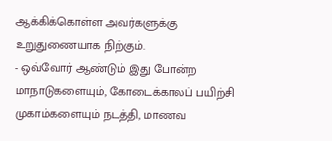ஆக்கிக்கொள்ள அவர்களுக்கு உறுதுணையாக நிற்கும்.
- ஒவ்வோர் ஆண்டும் இது போன்ற மாநாடுகளையும், கோடைக்காலப் பயிற்சி முகாம்களையும் நடத்தி, மாணவ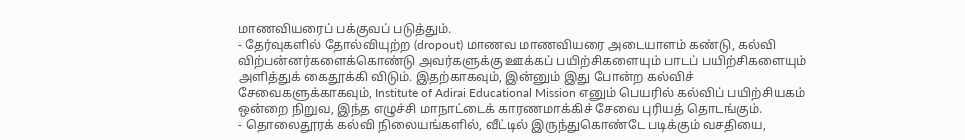மாணவியரைப் பக்குவப் படுத்தும்.
- தேர்வுகளில் தோல்வியுற்ற (dropout) மாணவ மாணவியரை அடையாளம் கண்டு, கல்வி விற்பன்னர்களைக்கொண்டு அவர்களுக்கு ஊக்கப் பயிற்சிகளையும் பாடப் பயிற்சிகளையும் அளித்துக் கைதூக்கி விடும். இதற்காகவும், இன்னும் இது போன்ற கல்விச் சேவைகளுக்காகவும், Institute of Adirai Educational Mission எனும் பெயரில் கல்விப் பயிற்சியகம் ஒன்றை நிறுவ, இந்த எழுச்சி மாநாட்டைக் காரணமாக்கிச் சேவை புரியத் தொடங்கும்.
- தொலைதூரக் கல்வி நிலையங்களில், வீட்டில் இருந்துகொண்டே படிக்கும் வசதியை,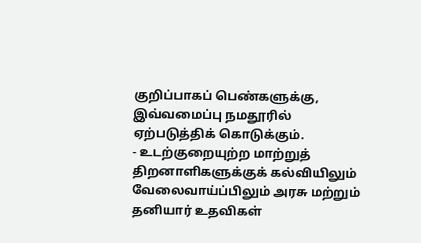குறிப்பாகப் பெண்களுக்கு, இவ்வமைப்பு நமதூரில் ஏற்படுத்திக் கொடுக்கும்.
- உடற்குறையுற்ற மாற்றுத் திறனாளிகளுக்குக் கல்வியிலும் வேலைவாய்ப்பிலும் அரசு மற்றும் தனியார் உதவிகள்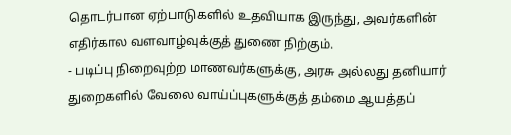தொடர்பான ஏற்பாடுகளில் உதவியாக இருந்து, அவர்களின் எதிர்கால வளவாழ்வுக்குத் துணை நிற்கும்.
- படிப்பு நிறைவுற்ற மாணவர்களுக்கு, அரசு அல்லது தனியார் துறைகளில் வேலை வாய்ப்புகளுக்குத் தம்மை ஆயத்தப்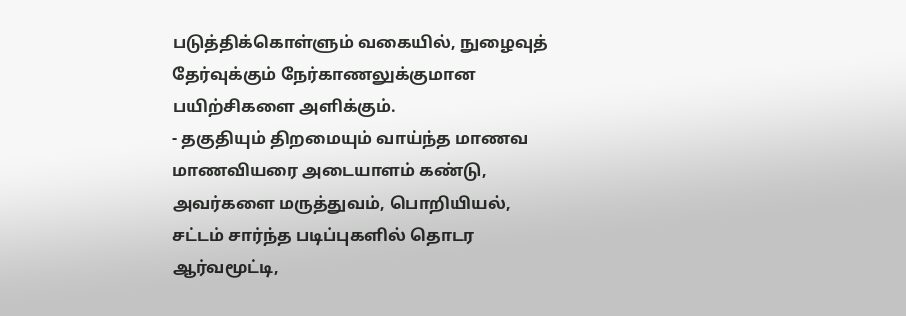படுத்திக்கொள்ளும் வகையில், நுழைவுத் தேர்வுக்கும் நேர்காணலுக்குமான பயிற்சிகளை அளிக்கும்.
- தகுதியும் திறமையும் வாய்ந்த மாணவ மாணவியரை அடையாளம் கண்டு, அவர்களை மருத்துவம், பொறியியல், சட்டம் சார்ந்த படிப்புகளில் தொடர ஆர்வமூட்டி,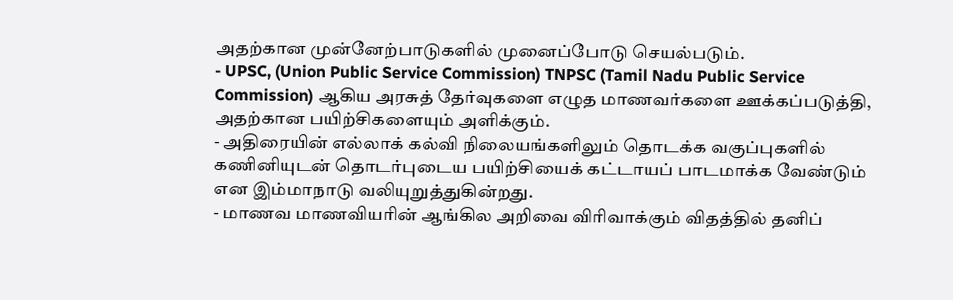அதற்கான முன்னேற்பாடுகளில் முனைப்போடு செயல்படும்.
- UPSC, (Union Public Service Commission) TNPSC (Tamil Nadu Public Service Commission) ஆகிய அரசுத் தேர்வுகளை எழுத மாணவர்களை ஊக்கப்படுத்தி, அதற்கான பயிற்சிகளையும் அளிக்கும்.
- அதிரையின் எல்லாக் கல்வி நிலையங்களிலும் தொடக்க வகுப்புகளில் கணினியுடன் தொடர்புடைய பயிற்சியைக் கட்டாயப் பாடமாக்க வேண்டும் என இம்மாநாடு வலியுறுத்துகின்றது.
- மாணவ மாணவியரின் ஆங்கில அறிவை விரிவாக்கும் விதத்தில் தனிப்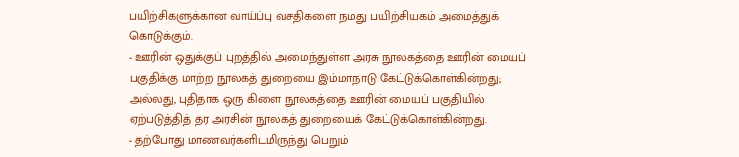பயிற்சிகளுக்கான வாய்ப்பு வசதிகளை நமது பயிற்சியகம் அமைத்துக் கொடுக்கும்.
- ஊரின் ஒதுக்குப் புறத்தில் அமைந்துள்ள அரசு நூலகத்தை ஊரின் மையப் பகுதிக்கு மாற்ற நூலகத் துறையை இம்மாநாடு கேட்டுக்கொள்கின்றது; அல்லது, புதிதாக ஒரு கிளை நூலகத்தை ஊரின் மையப் பகுதியில் ஏற்படுத்தித் தர அரசின் நூலகத் துறையைக் கேட்டுக்கொள்கின்றது.
- தற்போது மாணவர்களிடமிருந்து பெறும்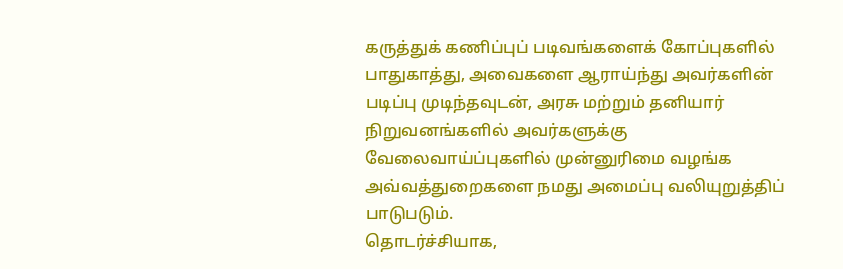கருத்துக் கணிப்புப் படிவங்களைக் கோப்புகளில் பாதுகாத்து, அவைகளை ஆராய்ந்து அவர்களின் படிப்பு முடிந்தவுடன், அரசு மற்றும் தனியார் நிறுவனங்களில் அவர்களுக்கு வேலைவாய்ப்புகளில் முன்னுரிமை வழங்க அவ்வத்துறைகளை நமது அமைப்பு வலியுறுத்திப் பாடுபடும்.
தொடர்ச்சியாக,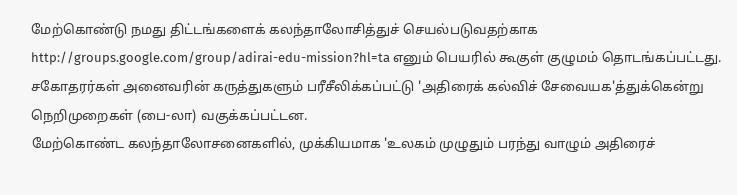மேற்கொண்டு நமது திட்டங்களைக் கலந்தாலோசித்துச் செயல்படுவதற்காக http://groups.google.com/group/adirai-edu-mission?hl=ta எனும் பெயரில் கூகுள் குழுமம் தொடங்கப்பட்டது. சகோதரர்கள் அனைவரின் கருத்துகளும் பரீசீலிக்கப்பட்டு 'அதிரைக் கல்விச் சேவையக'த்துக்கென்று நெறிமுறைகள் (பை-லா) வகுக்கப்பட்டன.
மேற்கொண்ட கலந்தாலோசனைகளில், முக்கியமாக 'உலகம் முழுதும் பரந்து வாழும் அதிரைச்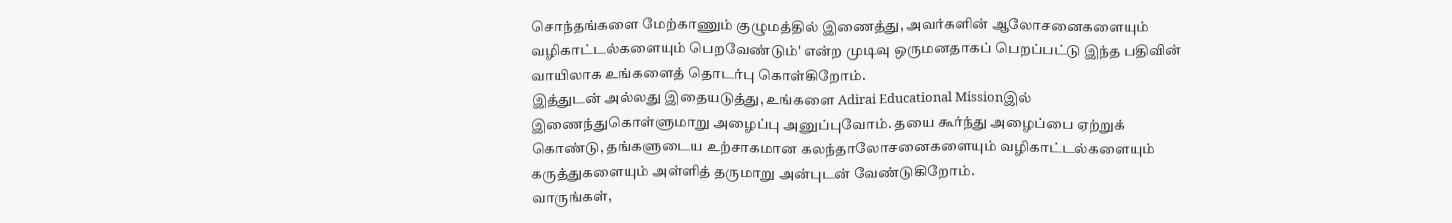சொந்தங்களை மேற்காணும் குழுமத்தில் இணைத்து, அவர்களின் ஆலோசனைகளையும் வழிகாட்டல்களையும் பெறவேண்டும்' என்ற முடிவு ஒருமனதாகப் பெறப்பட்டு இந்த பதிவின் வாயிலாக உங்களைத் தொடர்பு கொள்கிறோம்.
இத்துடன் அல்லது இதையடுத்து, உங்களை Adirai Educational Missionஇல் இணைந்துகொள்ளுமாறு அழைப்பு அனுப்புவோம். தயை கூர்ந்து அழைப்பை ஏற்றுக் கொண்டு, தங்களுடைய உற்சாகமான கலந்தாலோசனைகளையும் வழிகாட்டல்களையும் கருத்துகளையும் அள்ளித் தருமாறு அன்புடன் வேண்டுகிறோம்.
வாருங்கள்,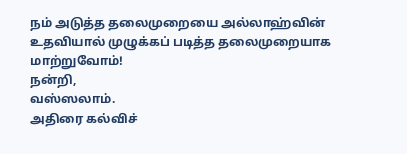நம் அடுத்த தலைமுறையை அல்லாஹ்வின் உதவியால் முழுக்கப் படித்த தலைமுறையாக மாற்றுவோம்!
நன்றி,
வஸ்ஸலாம்.
அதிரை கல்விச்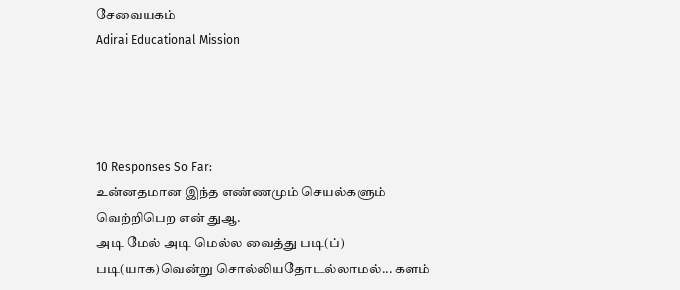சேவையகம்
Adirai Educational Mission




10 Responses So Far:
உன்னதமான இந்த எண்ணமும் செயல்களும் வெற்றிபெற என் துஆ.
அடி மேல் அடி மெல்ல வைத்து படி(ப்) படி(யாக)வென்று சொல்லியதோடல்லாமல்... களம்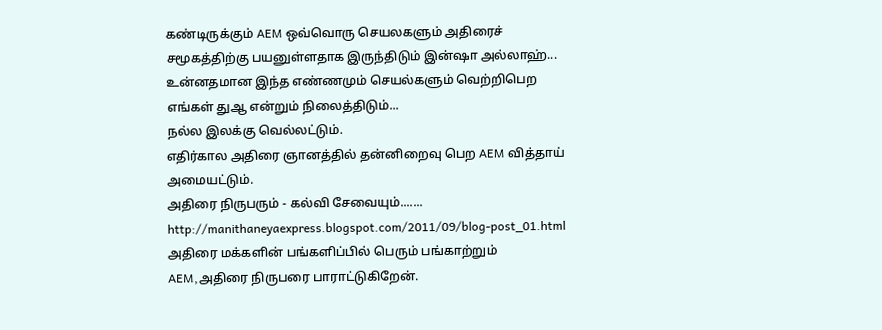கண்டிருக்கும் AEM ஒவ்வொரு செயலகளும் அதிரைச் சமூகத்திற்கு பயனுள்ளதாக இருந்திடும் இன்ஷா அல்லாஹ்...
உன்னதமான இந்த எண்ணமும் செயல்களும் வெற்றிபெற எங்கள் துஆ என்றும் நிலைத்திடும்...
நல்ல இலக்கு வெல்லட்டும்.
எதிர்கால அதிரை ஞானத்தில் தன்னிறைவு பெற AEM வித்தாய் அமையட்டும்.
அதிரை நிருபரும் - கல்வி சேவையும்.......
http://manithaneyaexpress.blogspot.com/2011/09/blog-post_01.html
அதிரை மக்களின் பங்களிப்பில் பெரும் பங்காற்றும் AEM,அதிரை நிருபரை பாராட்டுகிறேன்.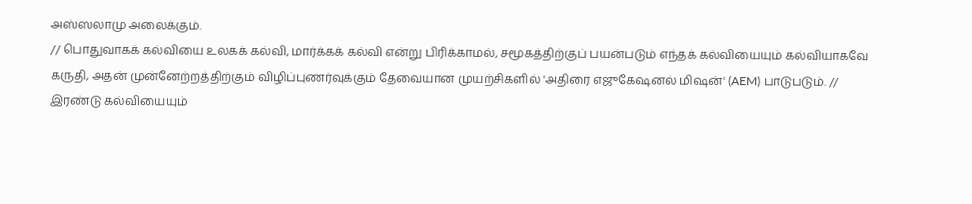அஸ்ஸலாமு அலைக்கும்.
// பொதுவாகக் கல்வியை உலகக் கல்வி, மார்க்கக் கல்வி என்று பிரிக்காமல், சமூகத்திற்குப் பயன்படும் எந்தக் கல்வியையும் கல்வியாகவே கருதி, அதன் முன்னேற்றத்திற்கும் விழிப்புணர்வுக்கும் தேவையான முயற்சிகளில் 'அதிரை எஜுகேஷனல் மிஷன்' (AEM) பாடுபடும். //
இரண்டு கல்வியையும்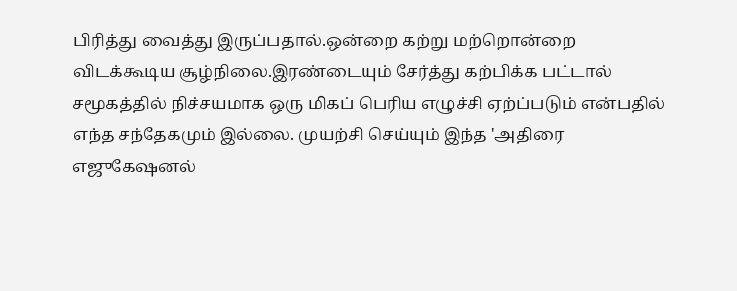பிரித்து வைத்து இருப்பதால்.ஒன்றை கற்று மற்றொன்றை விடக்கூடிய சூழ்நிலை.இரண்டையும் சேர்த்து கற்பிக்க பட்டால் சமூகத்தில் நிச்சயமாக ஒரு மிகப் பெரிய எழுச்சி ஏற்ப்படும் என்பதில் எந்த சந்தேகமும் இல்லை. முயற்சி செய்யும் இந்த 'அதிரை எஜுகேஷனல்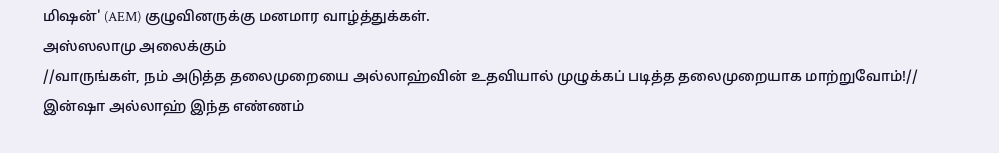மிஷன்' (AEM) குழுவினருக்கு மனமார வாழ்த்துக்கள்.
அஸ்ஸலாமு அலைக்கும்
//வாருங்கள், நம் அடுத்த தலைமுறையை அல்லாஹ்வின் உதவியால் முழுக்கப் படித்த தலைமுறையாக மாற்றுவோம்!//
இன்ஷா அல்லாஹ் இந்த எண்ணம்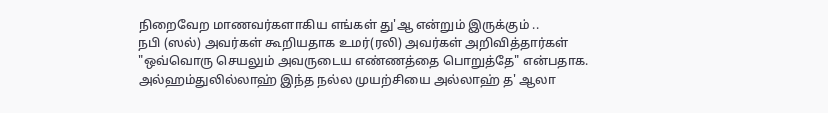நிறைவேற மாணவர்களாகிய எங்கள் து'ஆ என்றும் இருக்கும் ..
நபி (ஸல்) அவர்கள் கூறியதாக உமர்(ரலி) அவர்கள் அறிவித்தார்கள் "ஒவ்வொரு செயலும் அவருடைய எண்ணத்தை பொறுத்தே" என்பதாக.
அல்ஹம்துலில்லாஹ் இந்த நல்ல முயற்சியை அல்லாஹ் த' ஆலா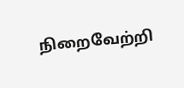நிறைவேற்றி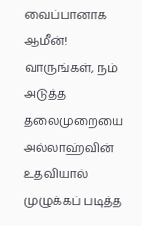வைப்பானாக ஆமீன்!
வாருங்கள், நம் அடுத்த தலைமுறையை அல்லாஹ்வின் உதவியால் முழுக்கப் படித்த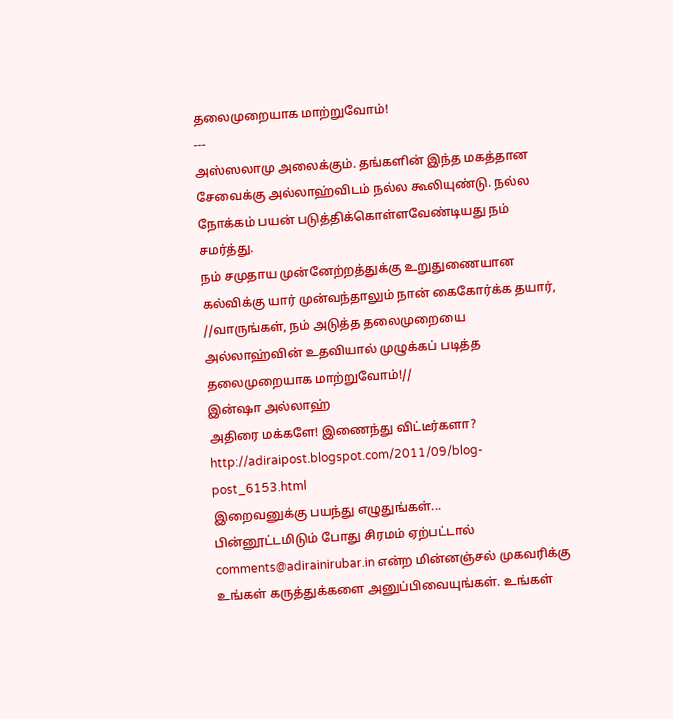தலைமுறையாக மாற்றுவோம்!
---
அஸ்ஸலாமு அலைக்கும். தங்களின் இந்த மகத்தான சேவைக்கு அல்லாஹ்விடம் நல்ல கூலியுண்டு. நல்ல நோக்கம் பயன் படுத்திக்கொள்ளவேண்டியது நம் சமர்த்து.
நம் சமுதாய முன்னேற்றத்துக்கு உறுதுணையான கல்விக்கு யார் முன்வந்தாலும் நான் கைகோர்க்க தயார்,
//வாருங்கள், நம் அடுத்த தலைமுறையை அல்லாஹ்வின் உதவியால் முழுக்கப் படித்த தலைமுறையாக மாற்றுவோம்!//
இன்ஷா அல்லாஹ்
அதிரை மக்களே! இணைந்து விட்டீர்களா? http://adiraipost.blogspot.com/2011/09/blog-post_6153.html
இறைவனுக்கு பயந்து எழுதுங்கள்...
பின்னூட்டமிடும் போது சிரமம் ஏற்பட்டால் comments@adirainirubar.in என்ற மின்னஞ்சல் முகவரிக்கு உங்கள் கருத்துக்களை அனுப்பிவையுங்கள். உங்கள்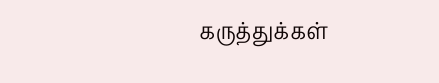கருத்துக்கள்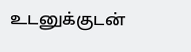உடனுக்குடன்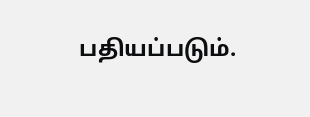பதியப்படும்.